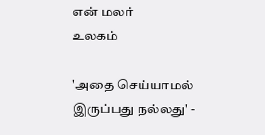என் மலர்
உலகம்

'அதை செய்யாமல் இருப்பது நல்லது' -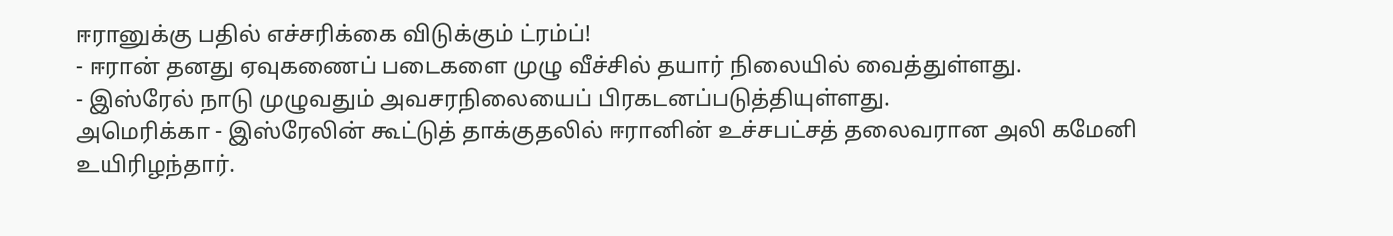ஈரானுக்கு பதில் எச்சரிக்கை விடுக்கும் ட்ரம்ப்!
- ஈரான் தனது ஏவுகணைப் படைகளை முழு வீச்சில் தயார் நிலையில் வைத்துள்ளது.
- இஸ்ரேல் நாடு முழுவதும் அவசரநிலையைப் பிரகடனப்படுத்தியுள்ளது.
அமெரிக்கா - இஸ்ரேலின் கூட்டுத் தாக்குதலில் ஈரானின் உச்சபட்சத் தலைவரான அலி கமேனி உயிரிழந்தார்.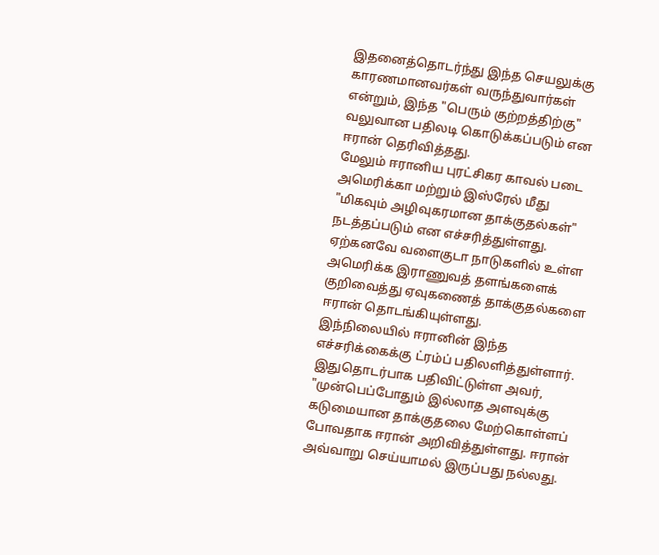இதனைத்தொடர்ந்து இந்த செயலுக்கு காரணமானவர்கள் வருந்துவார்கள் என்றும், இந்த "பெரும் குற்றத்திற்கு" வலுவான பதிலடி கொடுக்கப்படும் என ஈரான் தெரிவித்தது.
மேலும் ஈரானிய புரட்சிகர காவல் படை அமெரிக்கா மற்றும் இஸ்ரேல் மீது "மிகவும் அழிவுகரமான தாக்குதல்கள்" நடத்தப்படும் என எச்சரித்துள்ளது. ஏற்கனவே வளைகுடா நாடுகளில் உள்ள அமெரிக்க இராணுவத் தளங்களைக் குறிவைத்து ஏவுகணைத் தாக்குதல்களை ஈரான் தொடங்கியுள்ளது.
இந்நிலையில் ஈரானின் இந்த எச்சரிக்கைக்கு ட்ரம்ப் பதிலளித்துள்ளார். இதுதொடர்பாக பதிவிட்டுள்ள அவர்,
"முன்பெப்போதும் இல்லாத அளவுக்கு கடுமையான தாக்குதலை மேற்கொள்ளப் போவதாக ஈரான் அறிவித்துள்ளது. ஈரான் அவ்வாறு செய்யாமல் இருப்பது நல்லது.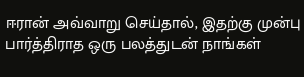ஈரான் அவ்வாறு செய்தால், இதற்கு முன்பு பார்த்திராத ஒரு பலத்துடன் நாங்கள்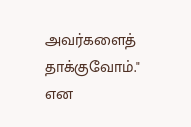அவர்களைத் தாக்குவோம்." என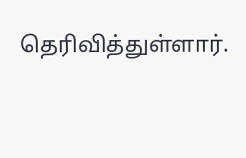தெரிவித்துள்ளார்.